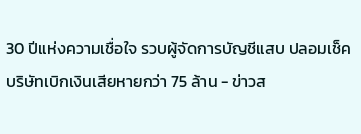30 ปีแห่งความเชื่อใจ รวบผู้จัดการบัญชีแสบ ปลอมเช็คบริษัทเบิกเงินเสียหายกว่า 75 ล้าน - ข่าวส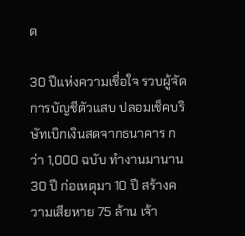ด

30 ปีแห่งความเชื่อใจ รวบผู้จัดการบัญชีตัวแสบ ปลอมเช็คบริษัทเบิกเงินสดจากธนาคาร กว่า 1,000 ฉบับ ทำงานมานาน 30 ปี ก่อเหตุมา 10 ปี สร้างความเสียหาย 75 ล้าน เจ้า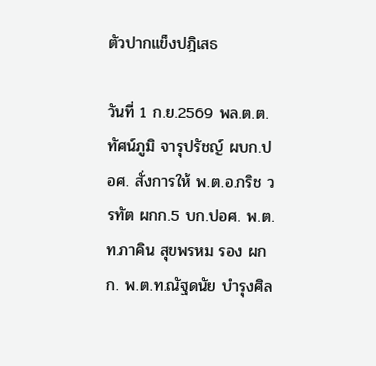ตัวปากแข็งปฎิเสธ

วันที่ 1 ก.ย.2569 พล.ต.ต.ทัศน์ภูมิ จารุปรัชญ์ ผบก.ปอศ. สั่งการให้ พ.ต.อ.กริช วรทัต ผกก.5 บก.ปอศ. พ.ต.ท.ภาคิน สุขพรหม รอง ผกก. พ.ต.ท.ณัฐดนัย บำรุงศิล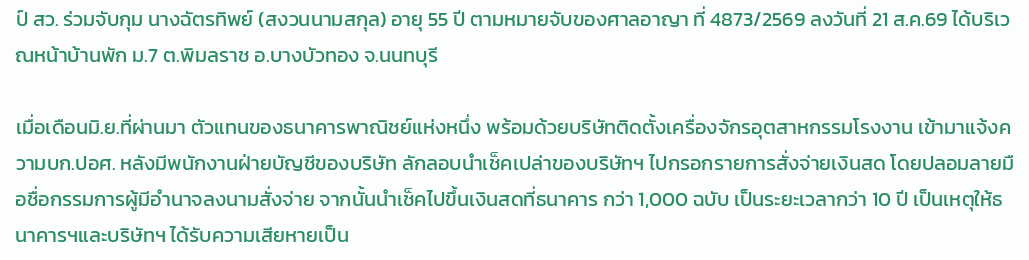ป์ สว. ร่วมจับกุม นางฉัตรทิพย์ (สงวนนามสกุล) อายุ 55 ปี ตามหมายจับของศาลอาญา ที่ 4873/2569 ลงวันที่ 21 ส.ค.69 ได้บริเวณหน้าบ้านพัก ม.7 ต.พิมลราช อ.บางบัวทอง จ.นนทบุรี

เมื่อเดือนมิ.ย.ที่ผ่านมา ตัวแทนของธนาคารพาณิชย์แห่งหนึ่ง พร้อมด้วยบริษัทติดตั้งเครื่องจักรอุตสาหกรรมโรงงาน เข้ามาแจ้งความบก.ปอศ. หลังมีพนักงานฝ่ายบัญชีของบริษัท ลักลอบนำเช็คเปล่าของบริษัทฯ ไปกรอกรายการสั่งจ่ายเงินสด โดยปลอมลายมือชื่อกรรมการผู้มีอำนาจลงนามสั่งจ่าย จากนั้นนำเช็คไปขึ้นเงินสดที่ธนาคาร กว่า 1,000 ฉบับ เป็นระยะเวลากว่า 10 ปี เป็นเหตุให้ธนาคารฯและบริษัทฯ ได้รับความเสียหายเป็น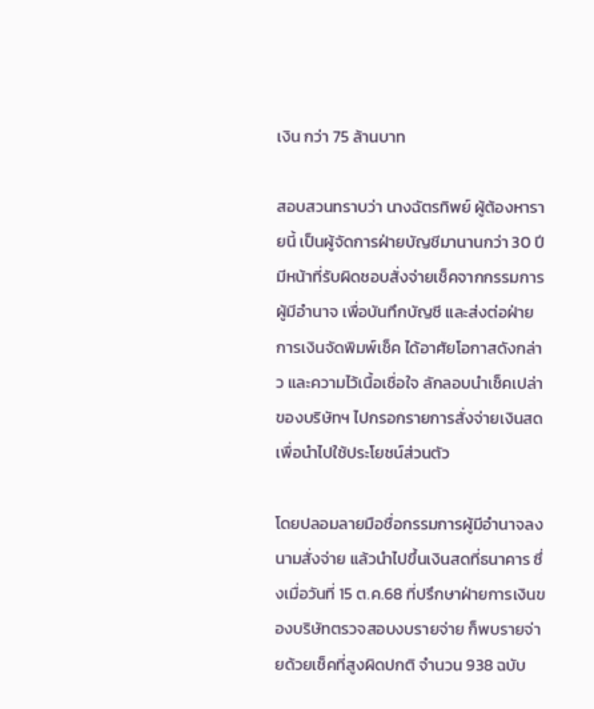เงิน กว่า 75 ล้านบาท

สอบสวนทราบว่า นางฉัตรทิพย์ ผู้ต้องหารายนี้ เป็นผู้จัดการฝ่ายบัญชีมานานกว่า 30 ปี มีหน้าที่รับผิดชอบสั่งจ่ายเช็คจากกรรมการผู้มีอำนาจ เพื่อบันทึกบัญชี และส่งต่อฝ่ายการเงินจัดพิมพ์เช็ค ได้อาศัยโอกาสดังกล่าว และความไว้เนื้อเชื่อใจ ลักลอบนำเช็คเปล่าของบริษัทฯ ไปกรอกรายการสั่งจ่ายเงินสด เพื่อนำไปใช้ประโยชน์ส่วนตัว

โดยปลอมลายมือชื่อกรรมการผู้มีอำนาจลงนามสั่งจ่าย แล้วนำไปขึ้นเงินสดที่ธนาคาร ซึ่งเมื่อวันที่ 15 ต.ค.68 ที่ปรึกษาฝ่ายการเงินของบริษัทตรวจสอบงบรายจ่าย ก็พบรายจ่ายด้วยเช็คที่สูงผิดปกติ จำนวน 938 ฉบับ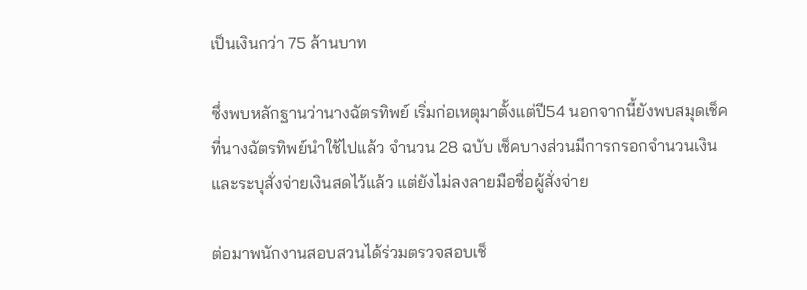เป็นเงินกว่า 75 ล้านบาท

ซึ่งพบหลักฐานว่านางฉัตรทิพย์ เริ่มก่อเหตุมาตั้งแต่ปี54 นอกจากนี้ยังพบสมุดเช็คที่นางฉัตรทิพย์นำใช้ไปแล้ว จำนวน 28 ฉบับ เช็คบางส่วนมีการกรอกจำนวนเงิน และระบุสั่งจ่ายเงินสดไว้แล้ว แต่ยังไม่ลงลายมือชื่อผู้สั่งจ่าย

ต่อมาพนักงานสอบสวนได้ร่วมตรวจสอบเช็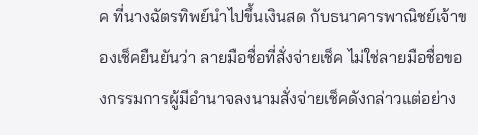ค ที่นางฉัตรทิพย์นำไปขึ้นเงินสด กับธนาคารพาณิชย์เจ้าของเช็คยืนยันว่า ลายมือชื่อที่สั่งจ่ายเช็ค ไม่ใช่ลายมือชื่อของกรรมการผู้มีอำนาจลงนามสั่งจ่ายเช็คดังกล่าวแต่อย่าง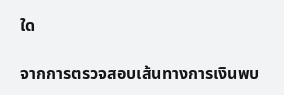ใด

จากการตรวจสอบเส้นทางการเงินพบ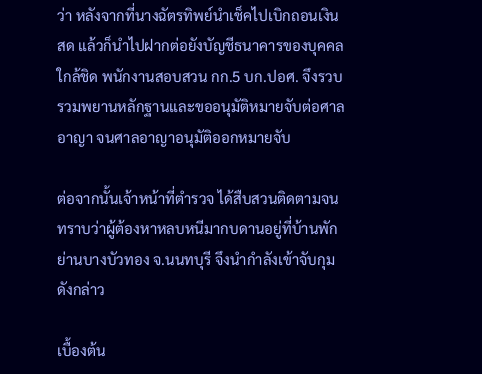ว่า หลังจากที่นางฉัตรทิพย์นำเช็คไปเบิกถอนเงินสด แล้วก็นำไปฝากต่อยังบัญชีธนาคารของบุคคลใกล้ชิด พนักงานสอบสวน กก.5 บก.ปอศ. จึงรวบรวมพยานหลักฐานและขออนุมัติหมายจับต่อศาลอาญา จนศาลอาญาอนุมัติออกหมายจับ

ต่อจากนั้นเจ้าหน้าที่ตำรวจ ได้สืบสวนติดตามจนทราบว่าผู้ต้องหาหลบหนีมากบดานอยู่ที่บ้านพักย่านบางบัวทอง จ.นนทบุรี จึงนำกำลังเข้าจับกุมดังกล่าว

เบื้องต้น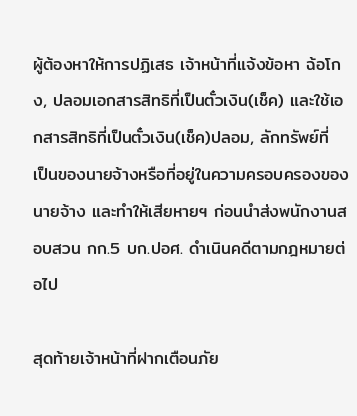ผู้ต้องหาให้การปฏิเสธ เจ้าหน้าที่แจ้งข้อหา ฉ้อโกง, ปลอมเอกสารสิทธิที่เป็นตั๋วเงิน(เช็ค) และใช้เอกสารสิทธิที่เป็นตั๋วเงิน(เช็ค)ปลอม, ลักทรัพย์ที่ เป็นของนายจ้างหรือที่อยู่ในความครอบครองของนายจ้าง และทำให้เสียหายฯ ก่อนนำส่งพนักงานสอบสวน กก.5 บก.ปอศ. ดำเนินคดีตามกฎหมายต่อไป

สุดท้ายเจ้าหน้าที่ฝากเตือนภัย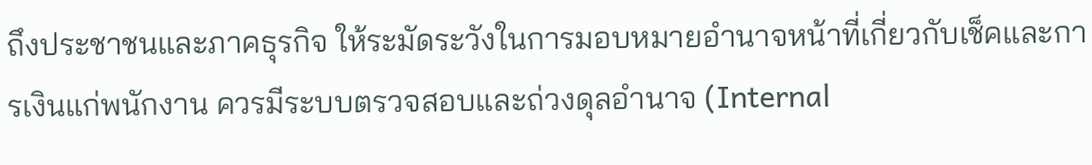ถึงประชาชนและภาคธุรกิจ ให้ระมัดระวังในการมอบหมายอำนาจหน้าที่เกี่ยวกับเช็คและการเงินแก่พนักงาน ควรมีระบบตรวจสอบและถ่วงดุลอำนาจ (Internal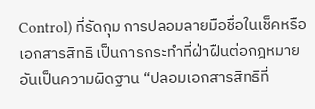Control) ที่รัดกุม การปลอมลายมือชื่อในเช็คหรือเอกสารสิทธิ เป็นการกระทำที่ฝ่าฝืนต่อกฎหมาย อันเป็นความผิดฐาน “ปลอมเอกสารสิทธิที่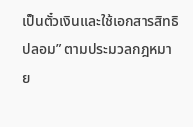เป็นตั๋วเงินและใช้เอกสารสิทธิปลอม” ตามประมวลกฎหมาย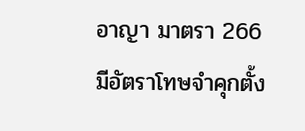อาญา มาตรา 266 มีอัตราโทษจำคุกตั้ง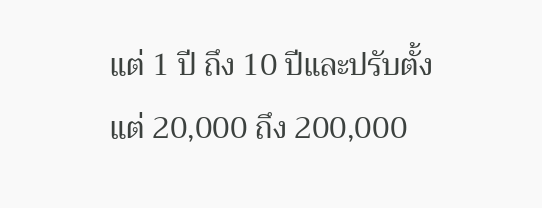แต่ 1 ปี ถึง 10 ปีและปรับตั้งแต่ 20,000 ถึง 200,000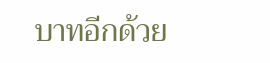บาทอีกด้วย